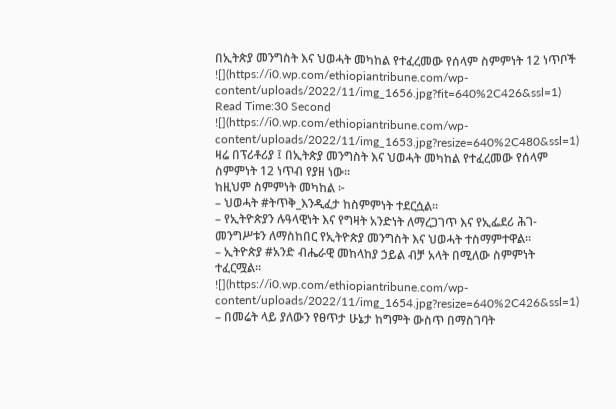በኢትጵያ መንግስት እና ህወሓት መካከል የተፈረመው የሰላም ስምምነት 12 ነጥቦች
![](https://i0.wp.com/ethiopiantribune.com/wp-content/uploads/2022/11/img_1656.jpg?fit=640%2C426&ssl=1)
Read Time:30 Second
![](https://i0.wp.com/ethiopiantribune.com/wp-content/uploads/2022/11/img_1653.jpg?resize=640%2C480&ssl=1)
ዛሬ በፕሪቶሪያ ፤ በኢትጵያ መንግስት እና ህወሓት መካከል የተፈረመው የሰላም ስምምነት 12 ነጥብ የያዘ ነው።
ከዚህም ስምምነት መካከል ፦
– ህወሓት #ትጥቅ_እንዲፈታ ከስምምነት ተደርሷል።
– የኢትዮጵያን ሉዓላዊነት እና የግዛት አንድነት ለማረጋገጥ እና የኢፌደሪ ሕገ-መንግሥቱን ለማስከበር የኢትዮጵያ መንግስት እና ህወሓት ተስማምተዋል።
– ኢትዮጵያ #አንድ ብሔራዊ መከላከያ ኃይል ብቻ አላት በሚለው ስምምነት ተፈርሟል።
![](https://i0.wp.com/ethiopiantribune.com/wp-content/uploads/2022/11/img_1654.jpg?resize=640%2C426&ssl=1)
– በመሬት ላይ ያለውን የፀጥታ ሁኔታ ከግምት ውስጥ በማስገባት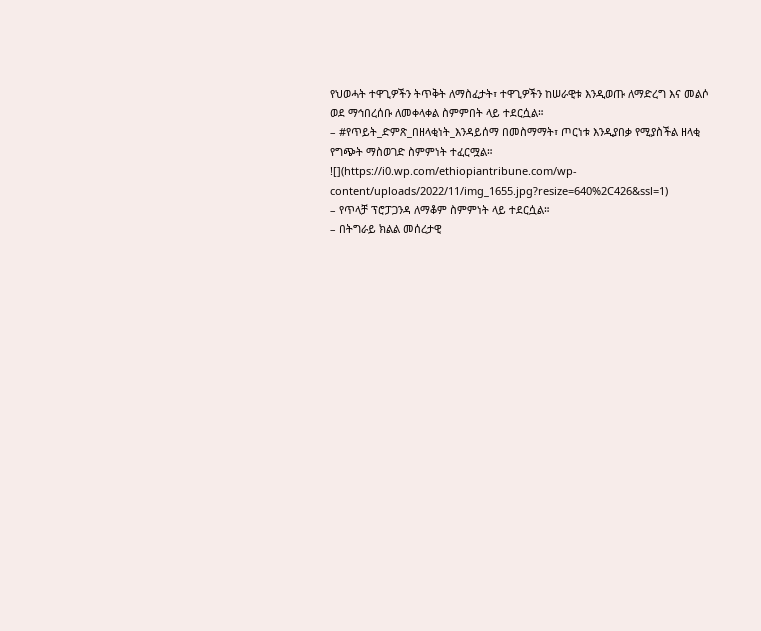የህወሓት ተዋጊዎችን ትጥቅት ለማስፈታት፣ ተዋጊዎችን ከሠራዊቱ እንዲወጡ ለማድረግ እና መልሶ ወደ ማኅበረሰቡ ለመቀላቀል ስምምበት ላይ ተደርሷል።
– #የጥይት_ድምጽ_በዘላቂነት_እንዳይሰማ በመስማማት፣ ጦርነቱ እንዲያበቃ የሚያስችል ዘላቂ የግጭት ማስወገድ ስምምነት ተፈርሟል።
![](https://i0.wp.com/ethiopiantribune.com/wp-content/uploads/2022/11/img_1655.jpg?resize=640%2C426&ssl=1)
– የጥላቻ ፕሮፓጋንዳ ለማቆም ስምምነት ላይ ተደርሷል።
– በትግራይ ክልል መሰረታዊ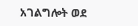አገልግሎት ወደ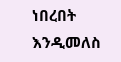ነበረበት እንዲመለስ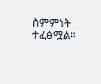ስምምነት ተፈፅሟል።